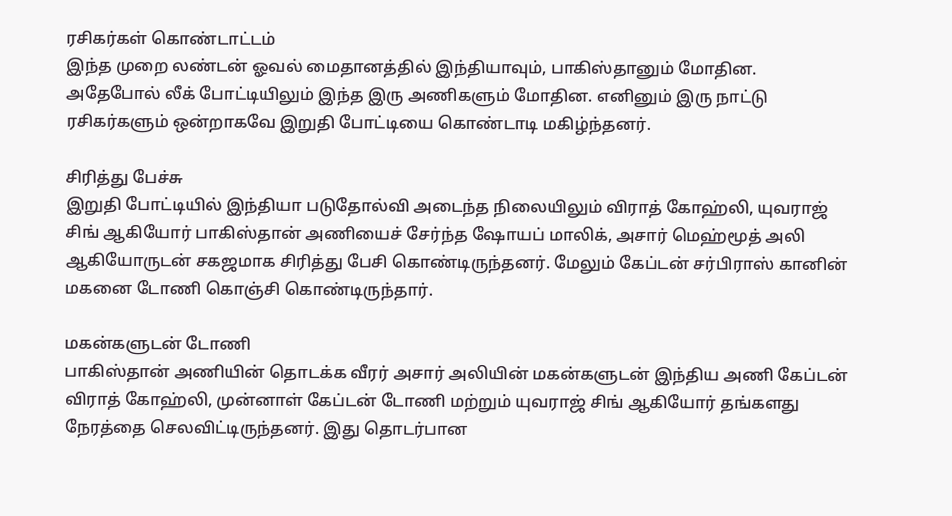ரசிகர்கள் கொண்டாட்டம்
இந்த முறை லண்டன் ஓவல் மைதானத்தில் இந்தியாவும், பாகிஸ்தானும் மோதின. அதேபோல் லீக் போட்டியிலும் இந்த இரு அணிகளும் மோதின. எனினும் இரு நாட்டு ரசிகர்களும் ஒன்றாகவே இறுதி போட்டியை கொண்டாடி மகிழ்ந்தனர்.

சிரித்து பேச்சு
இறுதி போட்டியில் இந்தியா படுதோல்வி அடைந்த நிலையிலும் விராத் கோஹ்லி, யுவராஜ் சிங் ஆகியோர் பாகிஸ்தான் அணியைச் சேர்ந்த ஷோயப் மாலிக், அசார் மெஹ்மூத் அலி ஆகியோருடன் சகஜமாக சிரித்து பேசி கொண்டிருந்தனர். மேலும் கேப்டன் சர்பிராஸ் கானின் மகனை டோணி கொஞ்சி கொண்டிருந்தார்.

மகன்களுடன் டோணி
பாகிஸ்தான் அணியின் தொடக்க வீரர் அசார் அலியின் மகன்களுடன் இந்திய அணி கேப்டன் விராத் கோஹ்லி, முன்னாள் கேப்டன் டோணி மற்றும் யுவராஜ் சிங் ஆகியோர் தங்களது நேரத்தை செலவிட்டிருந்தனர். இது தொடர்பான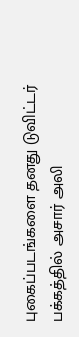புகைப்படங்களை தனது டுவிட்டர் பக்கத்தில் அசார் அலி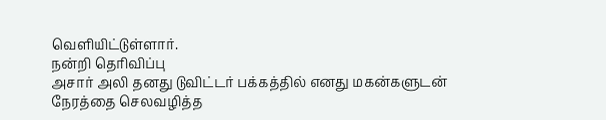வெளியிட்டுள்ளார்.
நன்றி தெரிவிப்பு
அசார் அலி தனது டுவிட்டர் பக்கத்தில் எனது மகன்களுடன் நேரத்தை செலவழித்த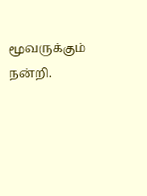மூவருக்கும் நன்றி.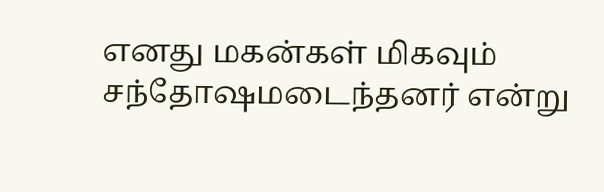எனது மகன்கள் மிகவும் சந்தோஷமடைந்தனர் என்று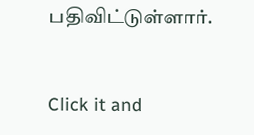பதிவிட்டுள்ளார்.


Click it and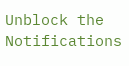Unblock the Notifications